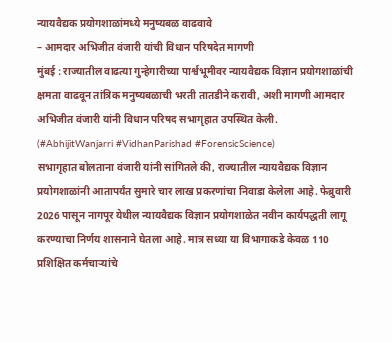न्यायवैद्यक प्रयोगशाळांमध्ये मनुष्यबळ वाढवावे
– आमदार अभिजीत वंजारी यांची विधान परिषदेत मागणी
मुंबई : राज्यातील वाढत्या गुन्हेगारीच्या पार्श्वभूमीवर न्यायवैद्यक विज्ञान प्रयोगशाळांची क्षमता वाढवून तांत्रिक मनुष्यबळाची भरती तातडीने करावी, अशी मागणी आमदार अभिजीत वंजारी यांनी विधान परिषद सभागृहात उपस्थित केली. (#AbhijitWanjarri #VidhanParishad #ForensicScience)
सभागृहात बोलताना वंजारी यांनी सांगितले की, राज्यातील न्यायवैद्यक विज्ञान प्रयोगशाळांनी आतापर्यंत सुमारे चार लाख प्रकरणांचा निवाडा केलेला आहे. फेब्रुवारी 2026 पासून नागपूर येथील न्यायवैद्यक विज्ञान प्रयोगशाळेत नवीन कार्यपद्धती लागू करण्याचा निर्णय शासनाने घेतला आहे. मात्र सध्या या विभागाकडे केवळ 110 प्रशिक्षित कर्मचाऱ्यांचे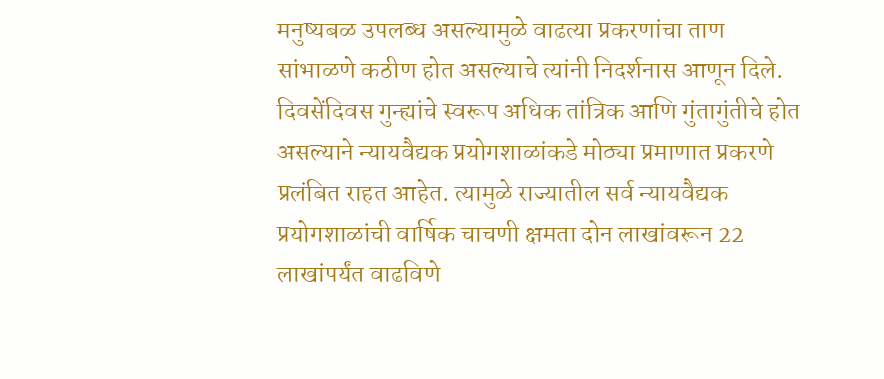मनुष्यबळ उपलब्ध असल्यामुळे वाढत्या प्रकरणांचा ताण सांभाळणे कठीण होत असल्याचे त्यांनी निदर्शनास आणून दिले.
दिवसेंदिवस गुन्ह्यांचे स्वरूप अधिक तांत्रिक आणि गुंतागुंतीचे होत असल्याने न्यायवैद्यक प्रयोगशाळांकडे मोठ्या प्रमाणात प्रकरणे प्रलंबित राहत आहेत. त्यामुळे राज्यातील सर्व न्यायवैद्यक प्रयोगशाळांची वार्षिक चाचणी क्षमता दोन लाखांवरून 22 लाखांपर्यंत वाढविणे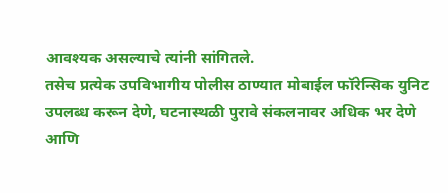आवश्यक असल्याचे त्यांनी सांगितले.
तसेच प्रत्येक उपविभागीय पोलीस ठाण्यात मोबाईल फॉरेन्सिक युनिट उपलब्ध करून देणे, घटनास्थळी पुरावे संकलनावर अधिक भर देणे आणि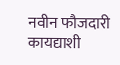नवीन फौजदारी कायद्याशी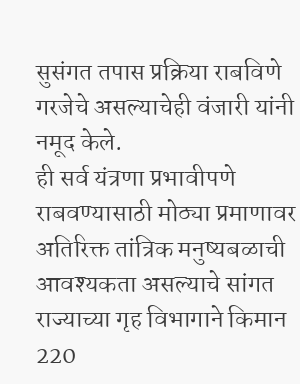सुसंगत तपास प्रक्रिया राबविणे गरजेचे असल्याचेही वंजारी यांनी नमूद केले.
ही सर्व यंत्रणा प्रभावीपणे राबवण्यासाठी मोठ्या प्रमाणावर अतिरिक्त तांत्रिक मनुष्यबळाची आवश्यकता असल्याचे सांगत राज्याच्या गृह विभागाने किमान 220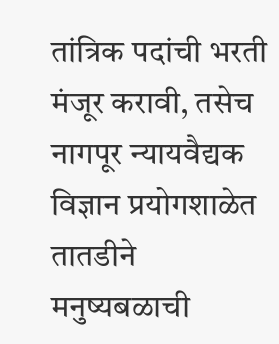तांत्रिक पदांची भरती मंजूर करावी, तसेच नागपूर न्यायवैद्यक विज्ञान प्रयोगशाळेत तातडीने मनुष्यबळाची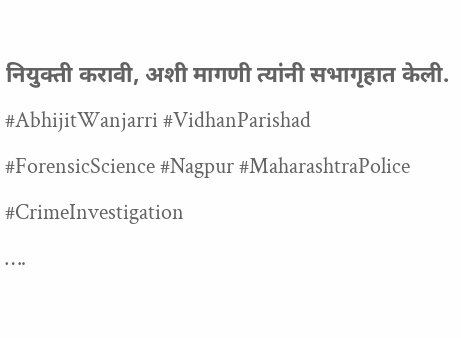नियुक्ती करावी, अशी मागणी त्यांनी सभागृहात केली.
#AbhijitWanjarri #VidhanParishad #ForensicScience #Nagpur #MaharashtraPolice #CrimeInvestigation
….